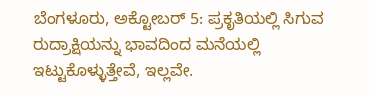ಬೆಂಗಳೂರು, ಅಕ್ಟೋಬರ್ 5: ಪ್ರಕೃತಿಯಲ್ಲಿ ಸಿಗುವ ರುದ್ರಾಕ್ಷಿಯನ್ನು ಭಾವದಿಂದ ಮನೆಯಲ್ಲಿ ಇಟ್ಟುಕೊಳ್ಳುತ್ತೇವೆ, ಇಲ್ಲವೇ.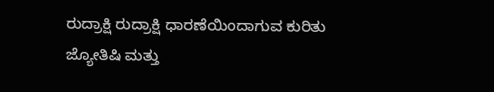ರುದ್ರಾಕ್ಷಿ ರುದ್ರಾಕ್ಷಿ ಧಾರಣೆಯಿಂದಾಗುವ ಕುರಿತು ಜ್ಯೋತಿಷಿ ಮತ್ತು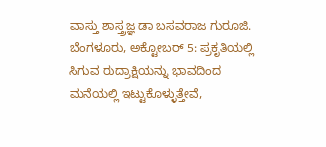ವಾಸ್ತು ಶಾಸ್ತ್ರಜ್ಞ ಡಾ ಬಸವರಾಜ ಗುರೂಜಿ.
ಬೆಂಗಳೂರು, ಅಕ್ಟೋಬರ್ 5: ಪ್ರಕೃತಿಯಲ್ಲಿ ಸಿಗುವ ರುದ್ರಾಕ್ಷಿಯನ್ನು ಭಾವದಿಂದ ಮನೆಯಲ್ಲಿ ಇಟ್ಟುಕೊಳ್ಳುತ್ತೇವೆ,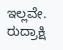ಇಲ್ಲವೇ. ರುದ್ರಾಕ್ಷಿ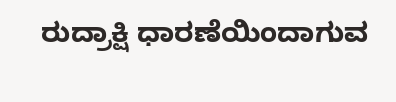ರುದ್ರಾಕ್ಷಿ ಧಾರಣೆಯಿಂದಾಗುವ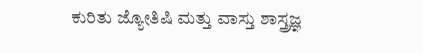ಕುರಿತು ಜ್ಯೋತಿಷಿ ಮತ್ತು ವಾಸ್ತು ಶಾಸ್ತ್ರಜ್ಞ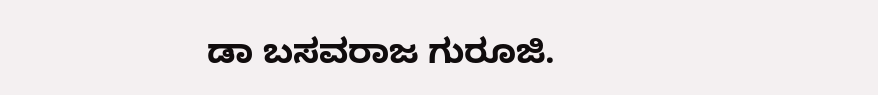ಡಾ ಬಸವರಾಜ ಗುರೂಜಿ.